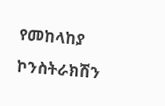የመከላከያ ኮንስትራክሽን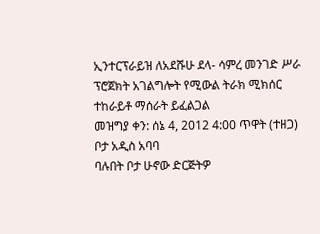ኢንተርፕራይዝ ለአደሹሁ ደላ- ሳምረ መንገድ ሥራ ፕሮጀክት አገልግሎት የሚውል ትራክ ሚክሰር ተከራይቶ ማሰራት ይፈልጋል
መዝግያ ቀን: ሰኔ 4, 2012 4:00 ጥዋት (ተዘጋ)
ቦታ አዲስ አባባ
ባሉበት ቦታ ሁኖው ድርጅትዎ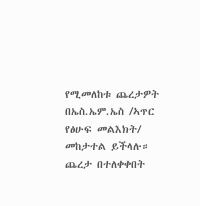የሚመለከቱ ጨረታዎት በኤስ.ኤም.ኤስ /ኣጥር የፅሁፍ መልእክት/ መከታተል ይችላሉ።
ጨረታ በተለቀቀበት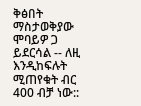ቅፅበት ማስታወቅያው ሞባይዎ ጋ ይደርሳል -- ለዚ እንዲከፍሉት ሚጠየቁት ብር 400 ብቻ ነው::